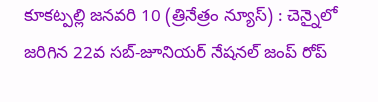కూకట్పల్లి జనవరి 10 (త్రినేత్రం న్యూస్) : చెన్నైలో జరిగిన 22వ సబ్-జూనియర్ నేషనల్ జంప్ రోప్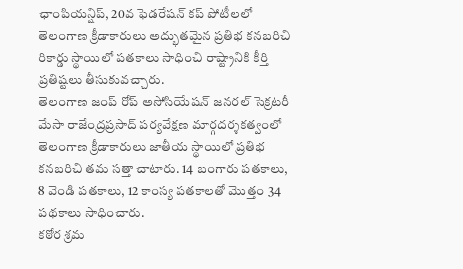ఛాంపియన్షిప్, 20వ ఫెడరేషన్ కప్ పోటీలలో తెలంగాణ క్రీడాకారులు అద్భుతమైన ప్రతిభ కనబరిచి రికార్డు స్థాయిలో పతకాలు సాధించి రాష్ట్రానికి కీర్తి ప్రతిష్టలు తీసుకువచ్చారు.
తెలంగాణ జంప్ రోప్ అసోసియేషన్ జనరల్ సెక్రటరీ మేసా రాజేంద్రప్రసాద్ పర్యవేక్షణ మార్గదర్శకత్వంలో తెలంగాణ క్రీడాకారులు జాతీయ స్థాయిలో ప్రతిభ కనబరిచి తమ సత్తా చాటారు. 14 బంగారు పతకాలు, 8 వెండి పతకాలు, 12 కాంస్య పతకాలతో మొత్తం 34 పథకాలు సాధించారు.
కఠోర శ్రమ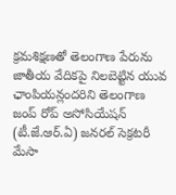క్రమశిక్షణతో తెలంగాణ పేరును జాతీయ వేదికపై నిలబెట్టిన యువ ఛాంపియన్లందరిని తెలంగాణ జంప్ రోప్ అసోసియేషన్ (టీ.జే.ఆర్.ఏ) జనరల్ సెక్రటరీ మేసా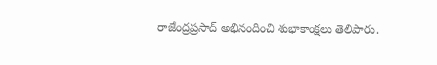రాజేంద్రప్రసాద్ అభినందించి శుభాకాంక్షలు తెలిపారు.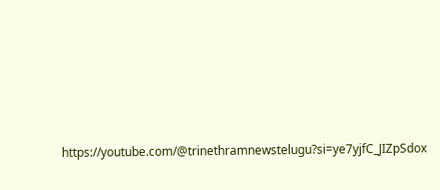https://youtube.com/@trinethramnewstelugu?si=ye7yjfC_JIZpSdox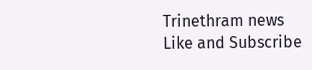Trinethram news
Like and Subscribe